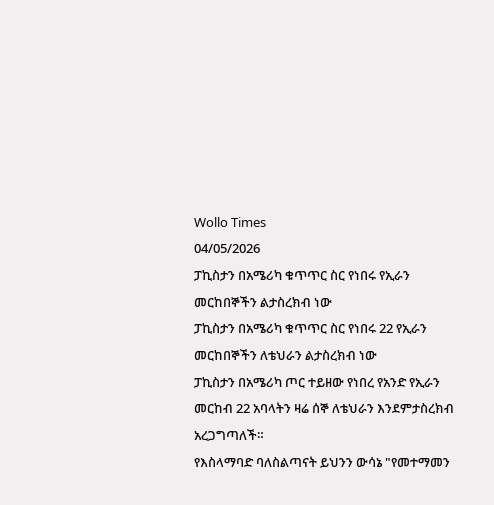Wollo Times
04/05/2026
ፓኪስታን በአሜሪካ ቁጥጥር ስር የነበሩ የኢራን መርከበኞችን ልታስረክብ ነው
ፓኪስታን በአሜሪካ ቁጥጥር ስር የነበሩ 22 የኢራን መርከበኞችን ለቴህራን ልታስረክብ ነው
ፓኪስታን በአሜሪካ ጦር ተይዘው የነበረ የአንድ የኢራን መርከብ 22 አባላትን ዛሬ ሰኞ ለቴህራን እንደምታስረክብ አረጋግጣለች።
የእስላማባድ ባለስልጣናት ይህንን ውሳኔ "የመተማመን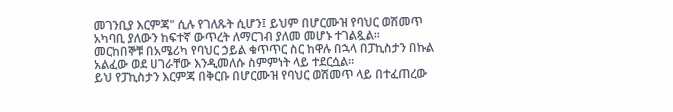መገንቢያ እርምጃ" ሲሉ የገለጹት ሲሆን፤ ይህም በሆርሙዝ የባህር ወሽመጥ አካባቢ ያለውን ከፍተኛ ውጥረት ለማርገብ ያለመ መሆኑ ተገልጿል።
መርከበኞቹ በአሜሪካ የባህር ኃይል ቁጥጥር ስር ከዋሉ በኋላ በፓኪስታን በኩል አልፈው ወደ ሀገራቸው እንዲመለሱ ስምምነት ላይ ተደርሷል።
ይህ የፓኪስታን እርምጃ በቅርቡ በሆርሙዝ የባህር ወሽመጥ ላይ በተፈጠረው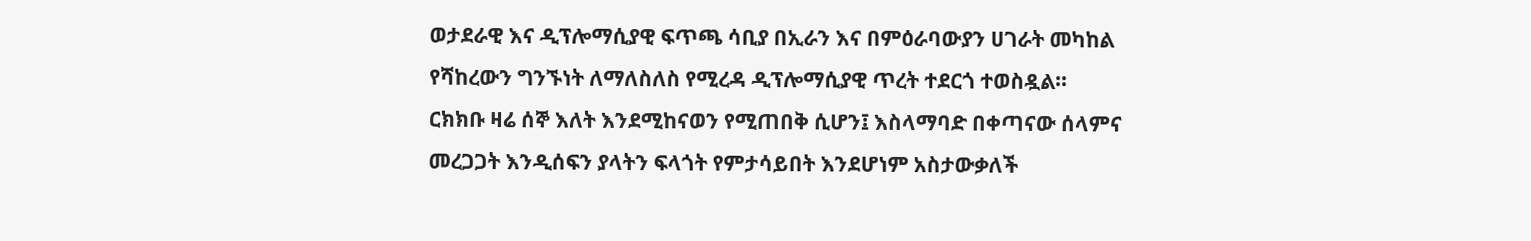ወታደራዊ እና ዲፕሎማሲያዊ ፍጥጫ ሳቢያ በኢራን እና በምዕራባውያን ሀገራት መካከል የሻከረውን ግንኙነት ለማለስለስ የሚረዳ ዲፕሎማሲያዊ ጥረት ተደርጎ ተወስዷል።
ርክክቡ ዛሬ ሰኞ እለት እንደሚከናወን የሚጠበቅ ሲሆን፤ እስላማባድ በቀጣናው ሰላምና መረጋጋት እንዲሰፍን ያላትን ፍላጎት የምታሳይበት እንደሆነም አስታውቃለች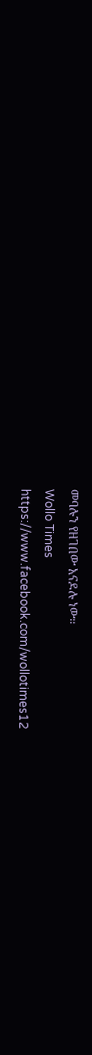መባሉን የዘገበው አናዶሉ ነው።
Wollo Times
https://www.facebook.com/wollotimes12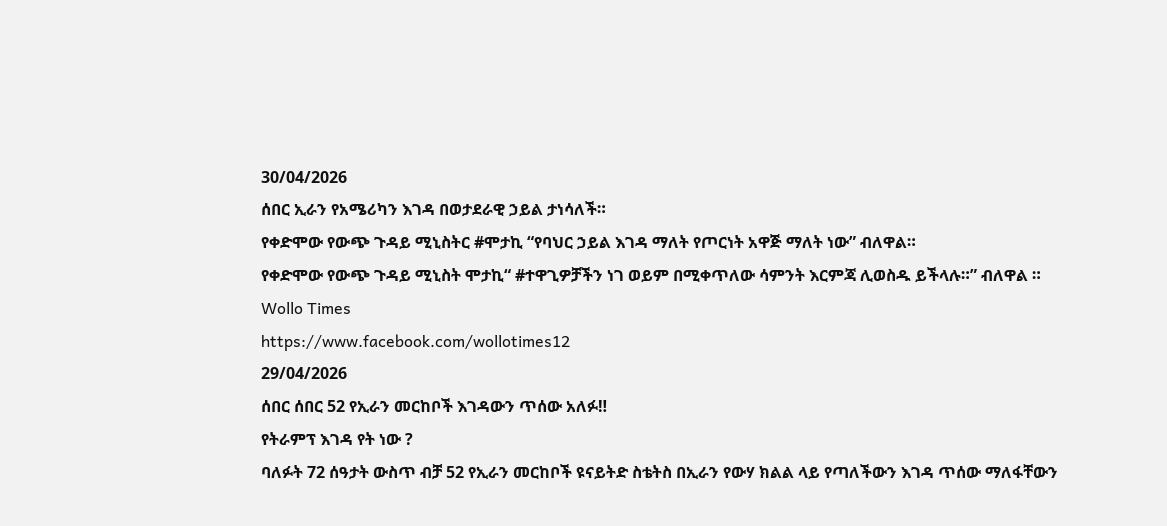30/04/2026
ሰበር ኢራን የአሜሪካን እገዳ በወታደራዊ ኃይል ታነሳለች።
የቀድሞው የውጭ ጉዳይ ሚኒስትር #ሞታኪ “የባህር ኃይል እገዳ ማለት የጦርነት አዋጅ ማለት ነው” ብለዋል።
የቀድሞው የውጭ ጉዳይ ሚኒስት ሞታኪ“ #ተዋጊዎቻችን ነገ ወይም በሚቀጥለው ሳምንት እርምጃ ሊወስዱ ይችላሉ።” ብለዋል ።
Wollo Times
https://www.facebook.com/wollotimes12
29/04/2026
ሰበር ሰበር 52 የኢራን መርከቦች እገዳውን ጥሰው አለፉ‼
የትራምፕ እገዳ የት ነው ?
ባለፉት 72 ሰዓታት ውስጥ ብቻ 52 የኢራን መርከቦች ዩናይትድ ስቴትስ በኢራን የውሃ ክልል ላይ የጣለችውን እገዳ ጥሰው ማለፋቸውን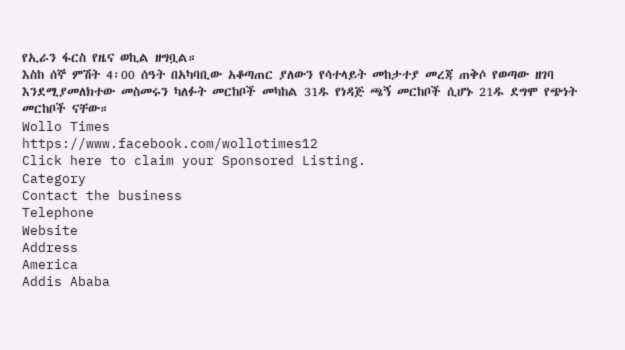የኢራን ፋርስ የዜና ወኪል ዘግቧል።
እስከ ሰኞ ምሽት 4፡00 ሰዓት በአካባቢው አቆጣጠር ያለውን የሳተላይት መከታተያ መረጃ ጠቅሶ የወጣው ዘገባ እንደሚያመለክተው መስመሩን ካለፉት መርከቦች መካከል 31ዱ የነዳጅ ጫኝ መርከቦች ሲሆኑ 21ዱ ደግሞ የጭነት መርከቦች ናቸው።
Wollo Times
https://www.facebook.com/wollotimes12
Click here to claim your Sponsored Listing.
Category
Contact the business
Telephone
Website
Address
America
Addis Ababa